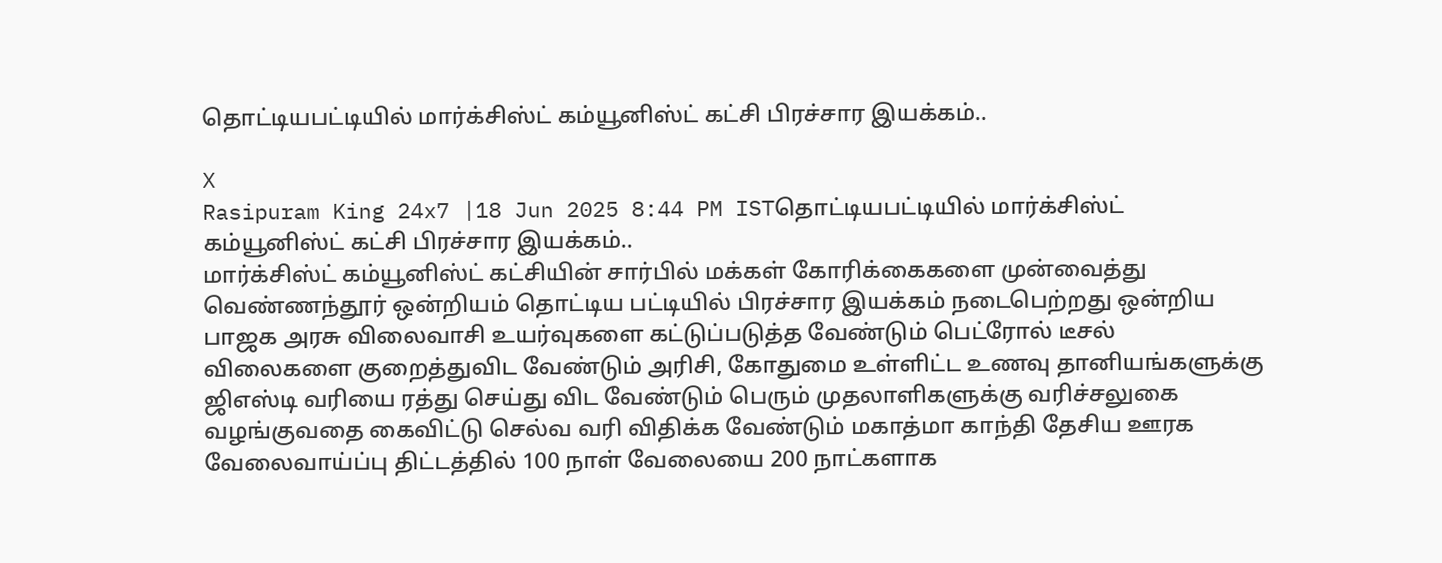தொட்டியபட்டியில் மார்க்சிஸ்ட் கம்யூனிஸ்ட் கட்சி பிரச்சார இயக்கம்..

X
Rasipuram King 24x7 |18 Jun 2025 8:44 PM ISTதொட்டியபட்டியில் மார்க்சிஸ்ட் கம்யூனிஸ்ட் கட்சி பிரச்சார இயக்கம்..
மார்க்சிஸ்ட் கம்யூனிஸ்ட் கட்சியின் சார்பில் மக்கள் கோரிக்கைகளை முன்வைத்து வெண்ணந்தூர் ஒன்றியம் தொட்டிய பட்டியில் பிரச்சார இயக்கம் நடைபெற்றது ஒன்றிய பாஜக அரசு விலைவாசி உயர்வுகளை கட்டுப்படுத்த வேண்டும் பெட்ரோல் டீசல் விலைகளை குறைத்துவிட வேண்டும் அரிசி, கோதுமை உள்ளிட்ட உணவு தானியங்களுக்கு ஜிஎஸ்டி வரியை ரத்து செய்து விட வேண்டும் பெரும் முதலாளிகளுக்கு வரிச்சலுகை வழங்குவதை கைவிட்டு செல்வ வரி விதிக்க வேண்டும் மகாத்மா காந்தி தேசிய ஊரக வேலைவாய்ப்பு திட்டத்தில் 100 நாள் வேலையை 200 நாட்களாக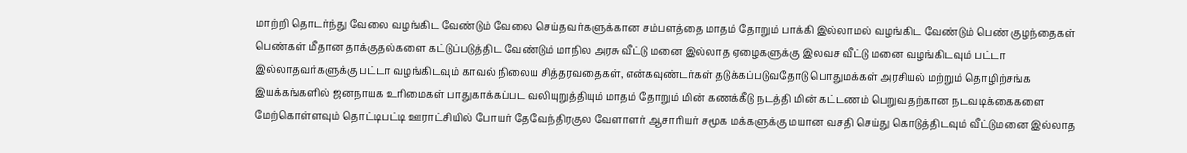மாற்றி தொடர்ந்து வேலை வழங்கிட வேண்டும் வேலை செய்தவர்களுக்கான சம்பளத்தை மாதம் தோறும் பாக்கி இல்லாமல் வழங்கிட வேண்டும் பெண் குழந்தைகள் பெண்கள் மீதான தாக்குதல்களை கட்டுப்படுத்திட வேண்டும் மாநில அரசு வீட்டு மனை இல்லாத ஏழைகளுக்கு இலவச வீட்டு மனை வழங்கிடவும் பட்டா இல்லாதவர்களுக்கு பட்டா வழங்கிடவும் காவல் நிலைய சித்தரவதைகள், என்கவுண்டர்கள் தடுக்கப்படுவதோடு பொதுமக்கள் அரசியல் மற்றும் தொழிற்சங்க இயக்கங்களில் ஜனநாயக உரிமைகள் பாதுகாக்கப்பட வலியுறுத்தியும் மாதம் தோறும் மின் கணக்கீடு நடத்தி மின் கட்டணம் பெறுவதற்கான நடவடிக்கைகளை மேற்கொள்ளவும் தொட்டிபட்டி ஊராட்சியில் போயர் தேவேந்திரகுல வேளாளர் ஆசாரியர் சமூக மக்களுக்கு மயான வசதி செய்து கொடுத்திடவும் வீட்டுமனை இல்லாத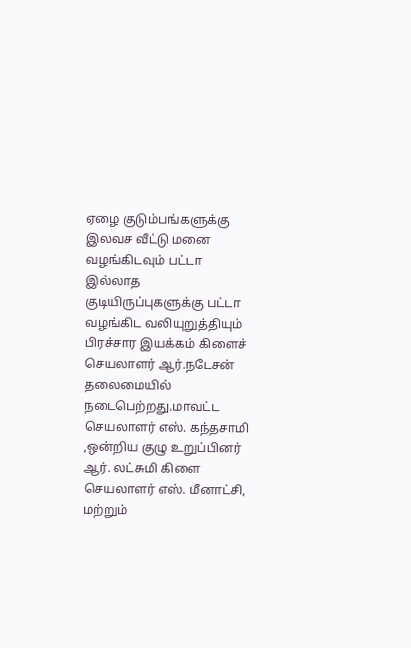ஏழை குடும்பங்களுக்கு இலவச வீட்டு மனை வழங்கிடவும் பட்டா இல்லாத குடியிருப்புகளுக்கு பட்டா வழங்கிட வலியுறுத்தியும் பிரச்சார இயக்கம் கிளைச் செயலாளர் ஆர்.நடேசன் தலைமையில் நடைபெற்றது.மாவட்ட செயலாளர் எஸ். கந்தசாமி ,ஒன்றிய குழு உறுப்பினர் ஆர். லட்சுமி கிளை செயலாளர் எஸ். மீனாட்சி, மற்றும்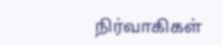நிர்வாகிகள்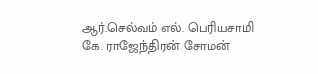ஆர்.செல்வம் எல். பெரியசாமி கே. ராஜேந்திரன் சோமன்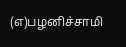(எ)பழனிச்சாமி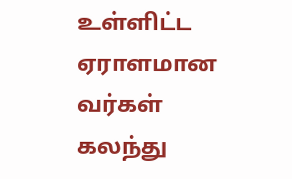உள்ளிட்ட ஏராளமான வர்கள் கலந்து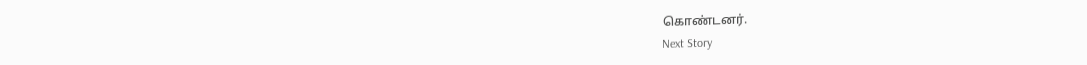கொண்டனர்.
Next Story